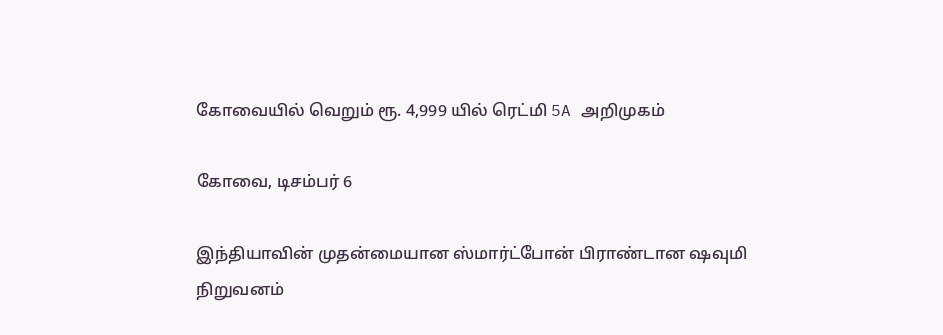கோவையில் வெறும் ரூ. 4,999 யில் ரெட்மி 5A அறிமுகம்

கோவை, டிசம்பர் 6

இந்தியாவின் முதன்மையான ஸ்மார்ட்போன் பிராண்டான ஷவுமி நிறுவனம்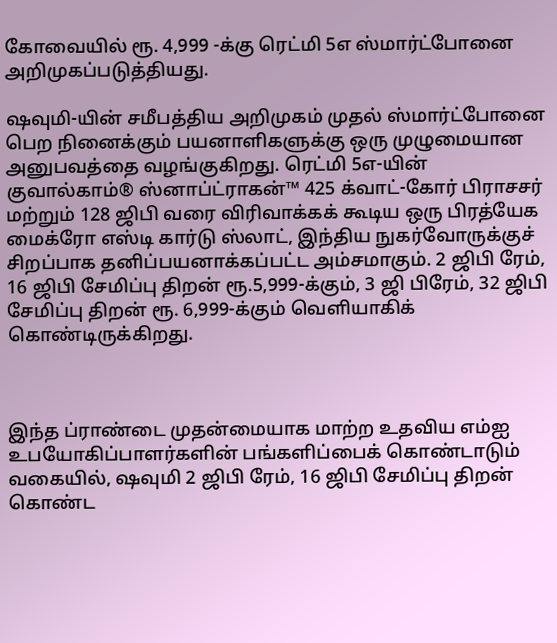கோவையில் ரூ. 4,999 -க்கு ரெட்மி 5எ ஸ்மார்ட்போனை அறிமுகப்படுத்தியது.

ஷவுமி-யின் சமீபத்திய அறிமுகம் முதல் ஸ்மார்ட்போனை பெற நினைக்கும் பயனாளிகளுக்கு ஒரு முழுமையான அனுபவத்தை வழங்குகிறது. ரெட்மி 5எ-யின் குவால்காம்® ஸ்னாப்ட்ராகன்™ 425 க்வாட்-கோர் பிராசசர் மற்றும் 128 ஜிபி வரை விரிவாக்கக் கூடிய ஒரு பிரத்யேக மைக்ரோ எஸ்டி கார்டு ஸ்லாட், இந்திய நுகர்வோருக்குச் சிறப்பாக தனிப்பயனாக்கப்பட்ட அம்சமாகும். 2 ஜிபி ரேம், 16 ஜிபி சேமிப்பு திறன் ரூ.5,999-க்கும், 3 ஜி பிரேம், 32 ஜிபி சேமிப்பு திறன் ரூ. 6,999-க்கும் வெளியாகிக் கொண்டிருக்கிறது.



இந்த ப்ராண்டை முதன்மையாக மாற்ற உதவிய எம்ஐ உபயோகிப்பாளர்களின் பங்களிப்பைக் கொண்டாடும் வகையில், ஷவுமி 2 ஜிபி ரேம், 16 ஜிபி சேமிப்பு திறன் கொண்ட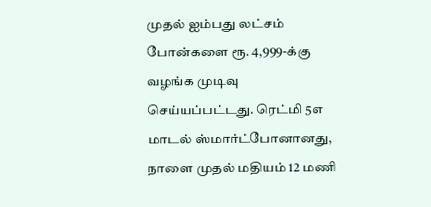முதல் ஐம்பது லட்சம் போன்களை ரூ. 4,999-க்கு வழங்க முடிவு செய்யப்பட்டது. ரெட்மி 5எ மாடல் ஸ்மார்ட்போனானது, நாளை முதல் மதியம் 12 மணி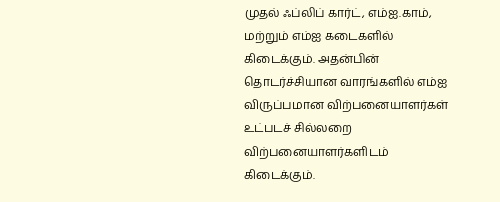முதல் ஃப்லிப் கார்ட், எம்ஐ.காம், மற்றும் எம்ஐ கடைகளில் கிடைக்கும். அதன்பின் தொடர்ச்சியான வாரங்களில் எம்ஐ விருப்பமான விற்பனையாளர்கள் உட்படச் சில்லறை விற்பனையாளர்களிடம் கிடைக்கும்.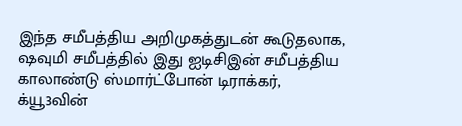இந்த சமீபத்திய அறிமுகத்துடன் கூடுதலாக, ஷவுமி சமீபத்தில் இது ஐடிசிஇன் சமீபத்திய காலாண்டு ஸ்மார்ட்போன் டிராக்கர், க்யூ3வின்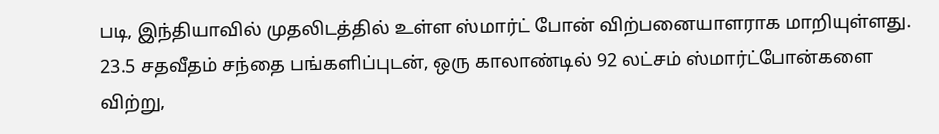படி, இந்தியாவில் முதலிடத்தில் உள்ள ஸ்மார்ட் போன் விற்பனையாளராக மாறியுள்ளது. 23.5 சதவீதம் சந்தை பங்களிப்புடன், ஒரு காலாண்டில் 92 லட்சம் ஸ்மார்ட்போன்களை விற்று,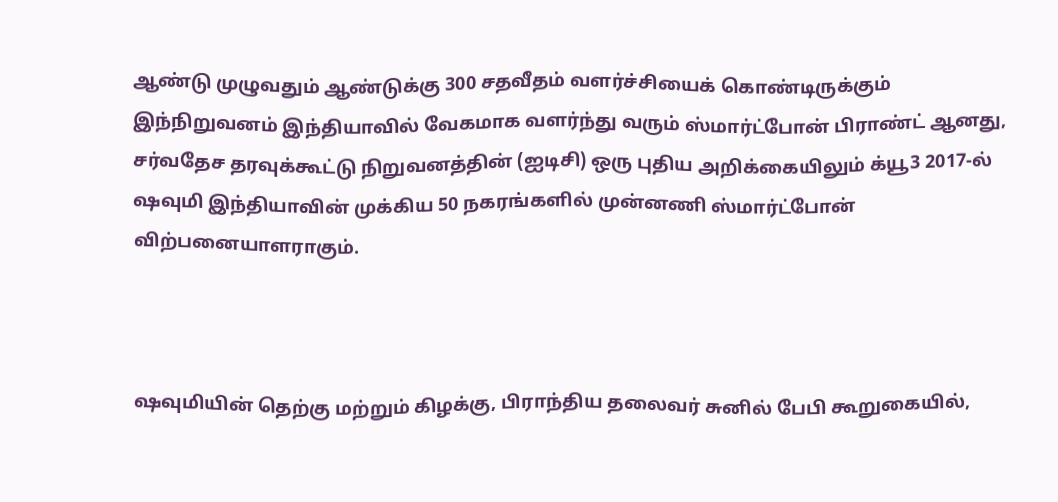ஆண்டு முழுவதும் ஆண்டுக்கு 300 சதவீதம் வளர்ச்சியைக் கொண்டிருக்கும் இந்நிறுவனம் இந்தியாவில் வேகமாக வளர்ந்து வரும் ஸ்மார்ட்போன் பிராண்ட் ஆனது, சர்வதேச தரவுக்கூட்டு நிறுவனத்தின் (ஐடிசி) ஒரு புதிய அறிக்கையிலும் க்யூ3 2017-ல் ஷவுமி இந்தியாவின் முக்கிய 50 நகரங்களில் முன்னணி ஸ்மார்ட்போன் விற்பனையாளராகும்.



ஷவுமியின் தெற்கு மற்றும் கிழக்கு, பிராந்திய தலைவர் சுனில் பேபி கூறுகையில்,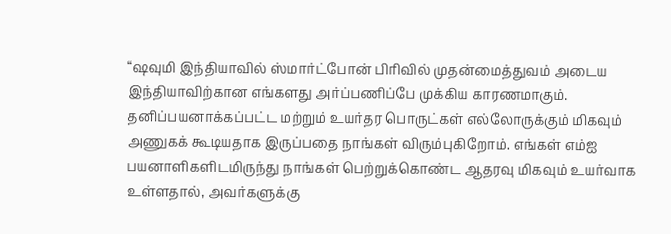“ஷவுமி இந்தியாவில் ஸ்மார்ட்போன் பிரிவில் முதன்மைத்துவம் அடைய இந்தியாவிற்கான எங்களது அர்ப்பணிப்பே முக்கிய காரணமாகும். தனிப்பயனாக்கப்பட்ட மற்றும் உயர்தர பொருட்கள் எல்லோருக்கும் மிகவும் அணுகக் கூடியதாக இருப்பதை நாங்கள் விரும்புகிறோம். எங்கள் எம்ஐ பயனாளிகளிடமிருந்து நாங்கள் பெற்றுக்கொண்ட ஆதரவு மிகவும் உயர்வாக உள்ளதால், அவர்களுக்கு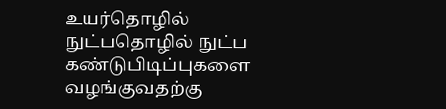உயர்தொழில் நுட்பதொழில் நுட்ப கண்டுபிடிப்புகளை வழங்குவதற்கு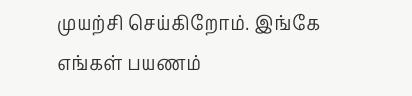முயற்சி செய்கிறோம். இங்கே எங்கள் பயணம்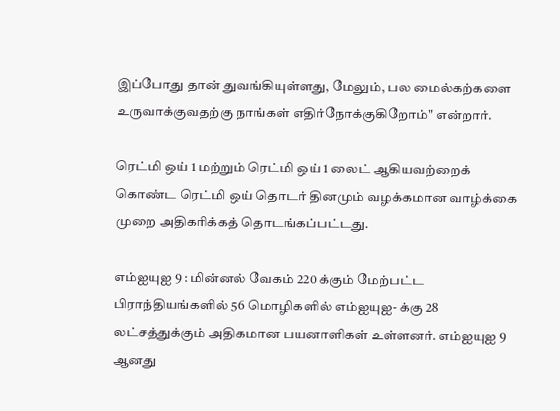இப்போது தான் துவங்கியுள்ளது, மேலும், பல மைல்கற்களை உருவாக்குவதற்கு நாங்கள் எதிர்நோக்குகிறோம்" என்றார்.

ரெட்மி ஒய் 1 மற்றும் ரெட்மி ஒய் 1 லைட் ஆகியவற்றைக் கொண்ட ரெட்மி ஒய் தொடர் தினமும் வழக்கமான வாழ்க்கை முறை அதிகரிக்கத் தொடங்கப்பட்டது.

எம்ஐயுஐ 9 : மின்னல் வேகம் 220 க்கும் மேற்பட்ட பிராந்தியங்களில் 56 மொழிகளில் எம்ஐயுஐ- க்கு 28 லட்சத்துக்கும் அதிகமான பயனாளிகள் உள்ளனர். எம்ஐயுஐ 9 ஆனது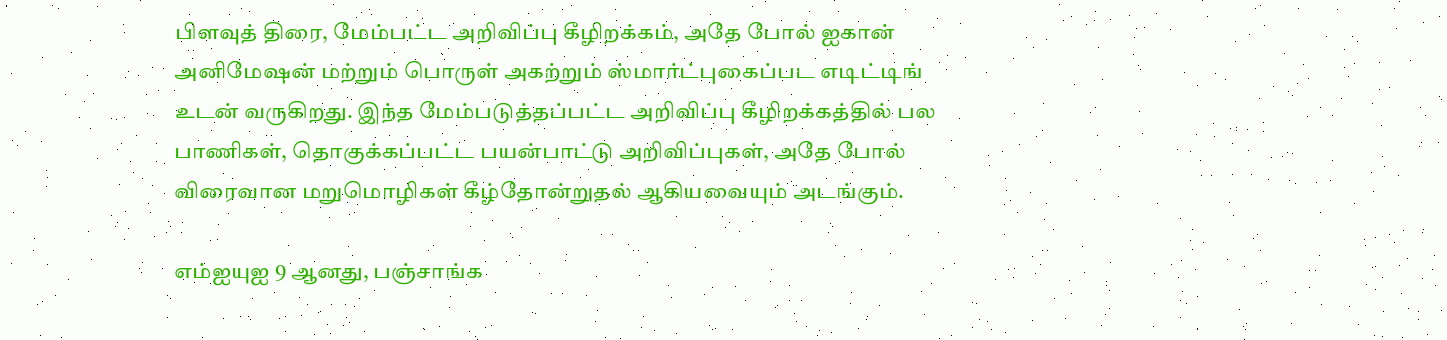பிளவுத் திரை, மேம்பட்ட அறிவிப்பு கீழிறக்கம், அதே போல் ஐகான் அனிமேஷன் மற்றும் பொருள் அகற்றும் ஸ்மார்ட்புகைப்பட எடிட்டிங் உடன் வருகிறது. இந்த மேம்படுத்தப்பட்ட அறிவிப்பு கீழிறக்கத்தில் பல பாணிகள், தொகுக்கப்பட்ட பயன்பாட்டு அறிவிப்புகள், அதே போல் விரைவான மறுமொழிகள் கீழ்தோன்றுதல் ஆகியவையும் அடங்கும்.

எம்ஐயுஐ 9 ஆனது, பஞ்சாங்க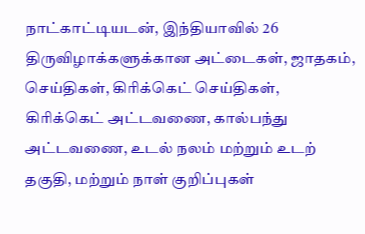நாட்காட்டியடன், இந்தியாவில் 26 திருவிழாக்களுக்கான அட்டைகள், ஜாதகம், செய்திகள், கிரிக்கெட் செய்திகள், கிரிக்கெட் அட்டவணை, கால்பந்து அட்டவணை, உடல் நலம் மற்றும் உடற் தகுதி, மற்றும் நாள் குறிப்புகள்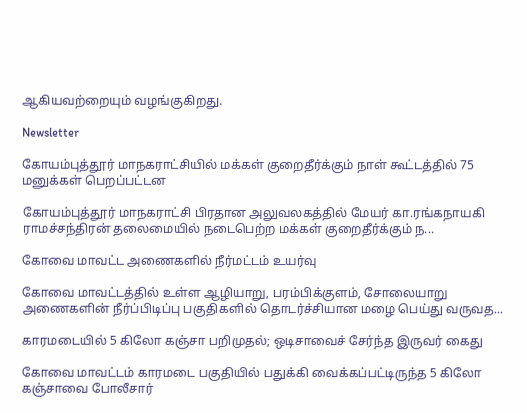ஆகியவற்றையும் வழங்குகிறது.

Newsletter

கோயம்புத்தூர் மாநகராட்சியில் மக்கள் குறைதீர்க்கும் நாள் கூட்டத்தில் 75 மனுக்கள் பெறப்பட்டன

கோயம்புத்தூர் மாநகராட்சி பிரதான அலுவலகத்தில் மேயர் கா.ரங்கநாயகி ராமச்சந்திரன் தலைமையில் நடைபெற்ற மக்கள் குறைதீர்க்கும் ந...

கோவை மாவட்ட அணைகளில் நீர்மட்டம் உயர்வு

கோவை மாவட்டத்தில் உள்ள ஆழியாறு, பரம்பிக்குளம், சோலையாறு அணைகளின் நீர்ப்பிடிப்பு பகுதிகளில் தொடர்ச்சியான மழை பெய்து வருவத...

காரமடையில் 5 கிலோ கஞ்சா பறிமுதல்; ஒடிசாவைச் சேர்ந்த இருவர் கைது

கோவை மாவட்டம் காரமடை பகுதியில் பதுக்கி வைக்கப்பட்டிருந்த 5 கிலோ கஞ்சாவை போலீசார்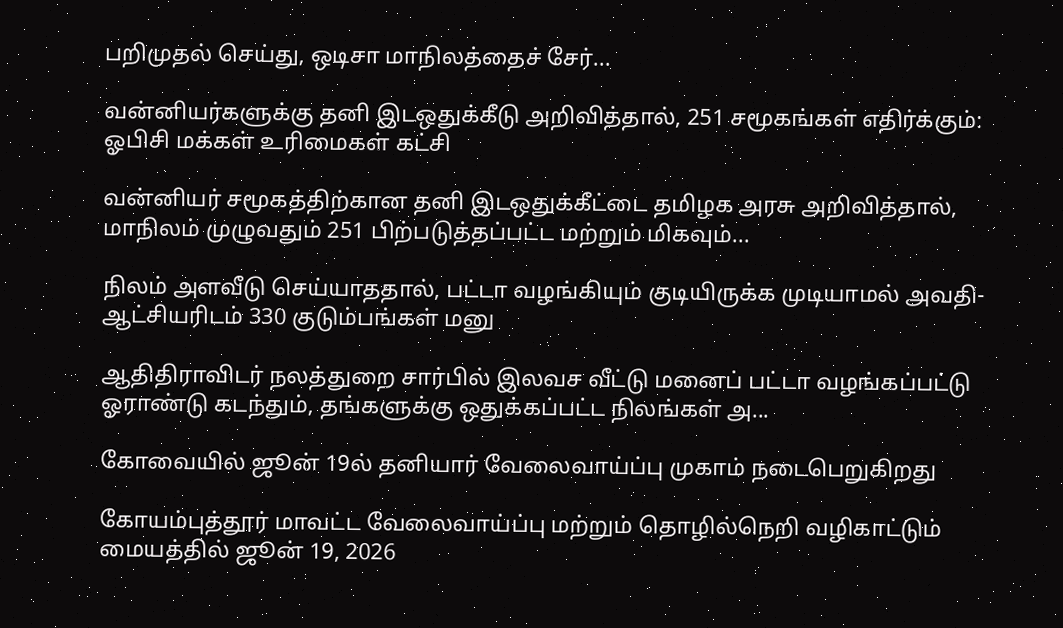பறிமுதல் செய்து, ஒடிசா மாநிலத்தைச் சேர்...

வன்னியர்களுக்கு தனி இடஒதுக்கீடு அறிவித்தால், 251 சமூகங்கள் எதிர்க்கும்: ஓபிசி மக்கள் உரிமைகள் கட்சி

வன்னியர் சமூகத்திற்கான தனி இடஒதுக்கீட்டை தமிழக அரசு அறிவித்தால், மாநிலம் முழுவதும் 251 பிற்படுத்தப்பட்ட மற்றும் மிகவும்...

நிலம் அளவீடு செய்யாததால், பட்டா வழங்கியும் குடியிருக்க முடியாமல் அவதி- ஆட்சியரிடம் 330 குடும்பங்கள் மனு

ஆதிதிராவிடர் நலத்துறை சார்பில் இலவச வீட்டு மனைப் பட்டா வழங்கப்பட்டு ஓராண்டு கடந்தும், தங்களுக்கு ஒதுக்கப்பட்ட நிலங்கள் அ...

கோவையில் ஜூன் 19ல் தனியார் வேலைவாய்ப்பு முகாம் நடைபெறுகிறது

கோயம்புத்தூர் மாவட்ட வேலைவாய்ப்பு மற்றும் தொழில்நெறி வழிகாட்டும் மையத்தில் ஜூன் 19, 2026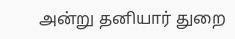அன்று தனியார் துறை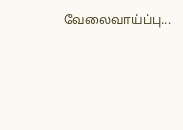வேலைவாய்ப்பு...